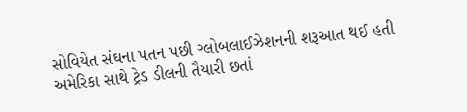સોવિયેત સંઘના પતન પછી ગ્લોબલાઈઝેશનની શરૂઆત થઈ હતી
અમેરિકા સાથે ટ્રેડ ડીલની તૈયારી છતાં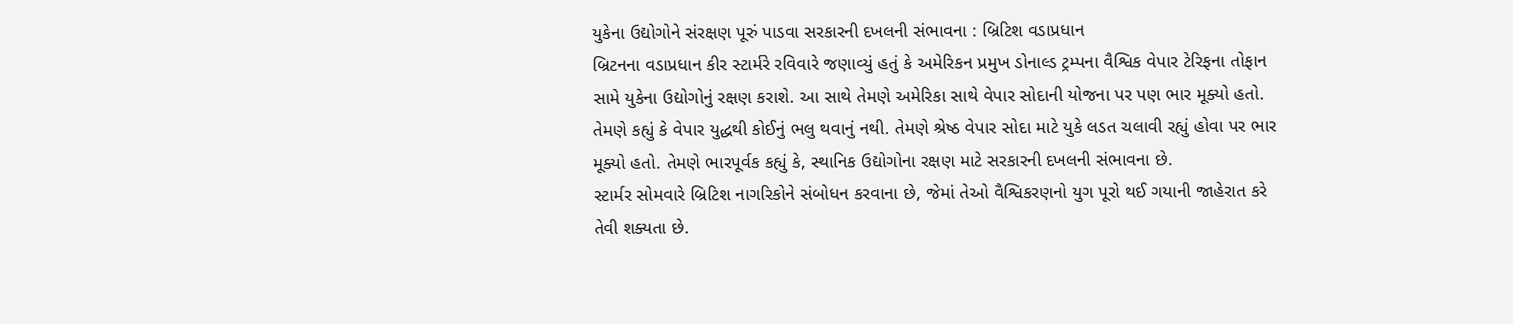યુકેના ઉદ્યોગોને સંરક્ષણ પૂરું પાડવા સરકારની દખલની સંભાવના : બ્રિટિશ વડાપ્રધાન
બ્રિટનના વડાપ્રધાન કીર સ્ટાર્મરે રવિવારે જણાવ્યું હતું કે અમેરિકન પ્રમુખ ડોનાલ્ડ ટ્રમ્પના વૈશ્વિક વેપાર ટેરિફના તોફાન સામે યુકેના ઉદ્યોગોનું રક્ષણ કરાશે. આ સાથે તેમણે અમેરિકા સાથે વેપાર સોદાની યોજના પર પણ ભાર મૂક્યો હતો. તેમણે કહ્યું કે વેપાર યુદ્ધથી કોઈનું ભલુ થવાનું નથી. તેમણે શ્રેષ્ઠ વેપાર સોદા માટે યુકે લડત ચલાવી રહ્યું હોવા પર ભાર મૂક્યો હતો. તેમણે ભારપૂર્વક કહ્યું કે, સ્થાનિક ઉદ્યોગોના રક્ષણ માટે સરકારની દખલની સંભાવના છે.
સ્ટાર્મર સોમવારે બ્રિટિશ નાગરિકોને સંબોધન કરવાના છે, જેમાં તેઓ વૈશ્વિકરણનો યુગ પૂરો થઈ ગયાની જાહેરાત કરે તેવી શક્યતા છે.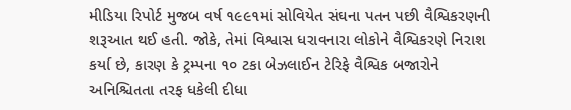મીડિયા રિપોર્ટ મુજબ વર્ષ ૧૯૯૧માં સોવિયેત સંઘના પતન પછી વૈશ્વિકરણની શરૂઆત થઈ હતી. જોકે, તેમાં વિશ્વાસ ધરાવનારા લોકોને વૈશ્વિકરણે નિરાશ કર્યા છે, કારણ કે ટ્રમ્પના ૧૦ ટકા બેઝલાઈન ટેરિફે વૈશ્વિક બજારોને અનિશ્ચિતતા તરફ ધકેલી દીધા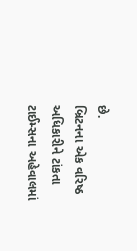છે.
બ્રિટનના એક વરિષ્ઠ અધિકારીને ટાંકતા ટાઈમ્સના અહેવાલમાં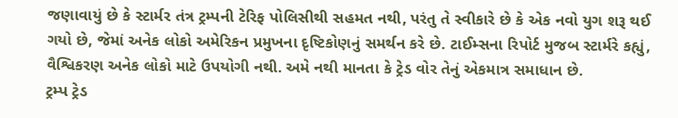જણાવાયું છે કે સ્ટાર્મર તંત્ર ટ્રમ્પની ટેરિફ પોલિસીથી સહમત નથી, પરંતુ તે સ્વીકારે છે કે એક નવો યુગ શરૂ થઈ ગયો છે, જેમાં અનેક લોકો અમેરિકન પ્રમુખના દૃષ્ટિકોણનું સમર્થન કરે છે. ટાઈમ્સના રિપોર્ટ મુજબ સ્ટાર્મરે કહ્યું, વૈશ્વિકરણ અનેક લોકો માટે ઉપયોગી નથી. અમે નથી માનતા કે ટ્રેડ વોર તેનું એકમાત્ર સમાધાન છે.
ટ્રમ્પ ટ્રેડ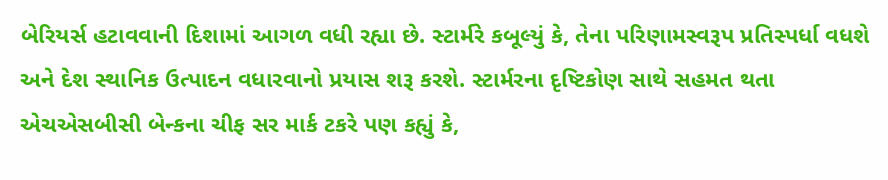બેરિયર્સ હટાવવાની દિશામાં આગળ વધી રહ્યા છે. સ્ટાર્મરે કબૂલ્યું કે, તેના પરિણામસ્વરૂપ પ્રતિસ્પર્ધા વધશે અને દેશ સ્થાનિક ઉત્પાદન વધારવાનો પ્રયાસ શરૂ કરશે. સ્ટાર્મરના દૃષ્ટિકોણ સાથે સહમત થતા એચએસબીસી બેન્કના ચીફ સર માર્ક ટકરે પણ કહ્યું કે,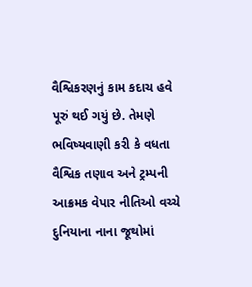વૈશ્વિકરણનું કામ કદાચ હવે પૂરું થઈ ગયું છે. તેમણે ભવિષ્યવાણી કરી કે વધતા વૈશ્વિક તણાવ અને ટ્રમ્પની આક્રમક વેપાર નીતિઓ વચ્ચે દુનિયાના નાના જૂથોમાં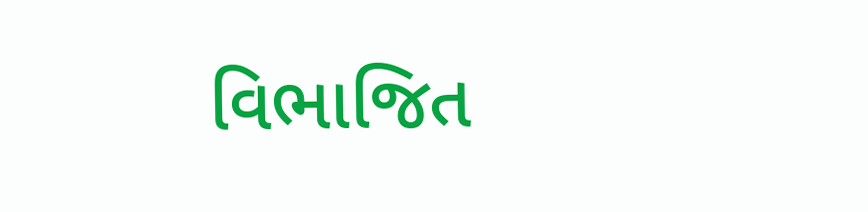વિભાજિત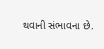થવાની સંભાવના છે.